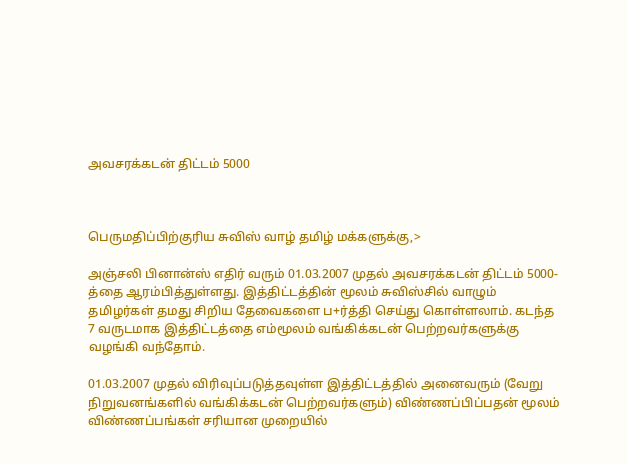அவசரக்கடன் திட்டம் 5000



பெருமதிப்பிற்குரிய சுவிஸ் வாழ் தமிழ் மக்களுக்கு,>

அஞ்சலி பினான்ஸ் எதிர் வரும் 01.03.2007 முதல் அவசரக்கடன் திட்டம் 5000-த்தை ஆரம்பித்துள்ளது. இத்திட்டத்தின் மூலம் சுவிஸ்சில் வாழும் தமிழர்கள் தமது சிறிய தேவைகளை ப+ர்த்தி செய்து கொள்ளலாம். கடந்த 7 வருடமாக இத்திட்டத்தை எம்மூலம் வங்கிக்கடன் பெற்றவர்களுக்கு வழங்கி வந்தோம்.

01.03.2007 முதல் விரிவுப்படுத்தவுள்ள இத்திட்டத்தில் அனைவரும் (வேறு நிறுவனங்களில் வங்கிக்கடன் பெற்றவர்களும்) விண்ணப்பிப்பதன் மூலம் விண்ணப்பங்கள் சரியான முறையில்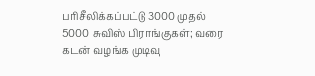பரிசீலிக்கப்பட்டு 3000 முதல் 5000 சுவிஸ் பிராங்குகள்; வரை கடன் வழங்க முடிவு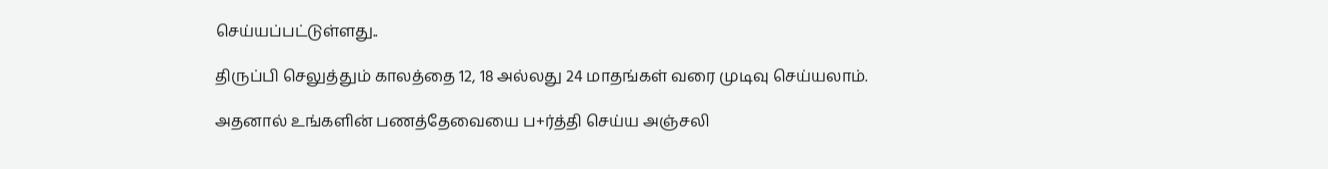செய்யப்பட்டுள்ளது..

திருப்பி செலுத்தும் காலத்தை 12, 18 அல்லது 24 மாதங்கள் வரை முடிவு செய்யலாம்.

அதனால் உங்களின் பணத்தேவையை ப+ர்த்தி செய்ய அஞ்சலி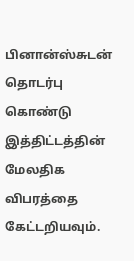பினான்ஸ்சுடன் தொடர்பு கொண்டு இத்திட்டத்தின் மேலதிக விபரத்தை கேட்டறியவும்.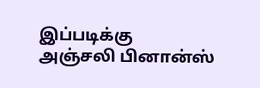இப்படிக்கு
அஞ்சலி பினான்ஸ்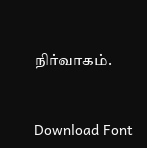நிர்வாகம்.


Download Font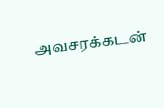அவசரக்கடன்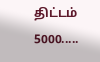திட்டம் 5000.....